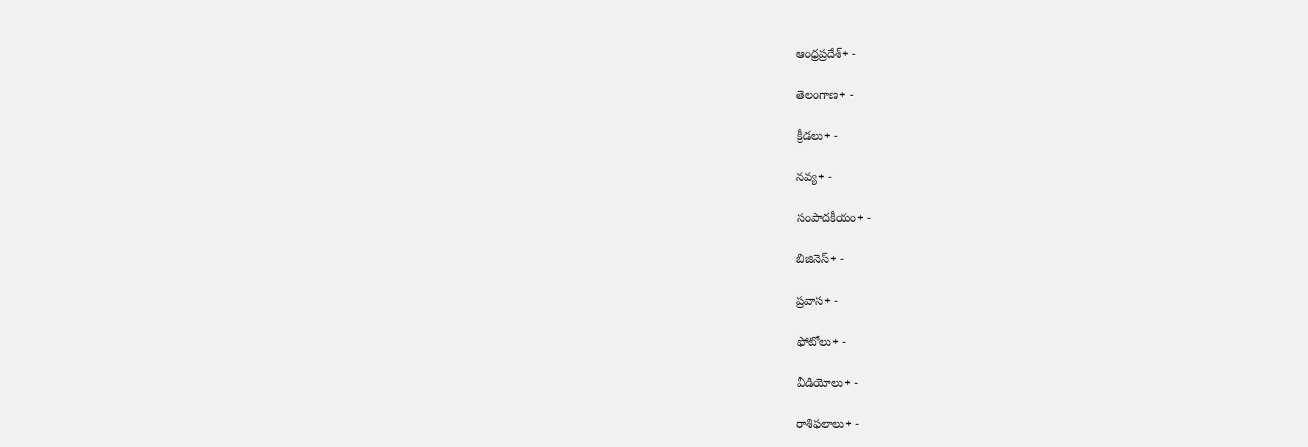ఆంధ్రప్రదేశ్+ -

తెలంగాణ+ -

క్రీడలు+ -

నవ్య+ -

సంపాదకీయం+ -

బిజినెస్+ -

ప్రవాస+ -

ఫోటోలు+ -

వీడియోలు+ -

రాశిఫలాలు+ -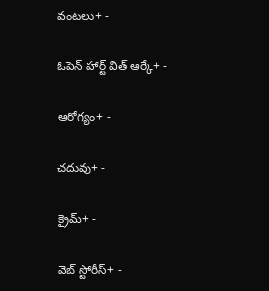వంటలు+ -

ఓపెన్ హార్ట్ విత్ ఆర్కే+ -

ఆరోగ్యం+ -

చదువు+ -

క్రైమ్+ -

వెబ్ స్టోరీస్+ -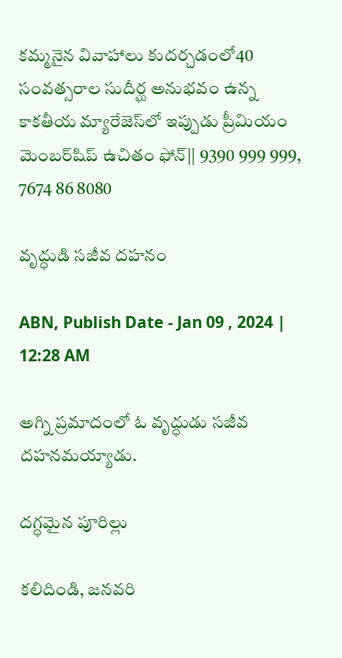కమ్మనైన వివాహాలు కుదర్చడంలో40 సంవత్సరాల సుదీర్ఘ అనుభవం ఉన్న కాకతీయ మ్యారేజెస్‌లో ఇప్పుడు ప్రీమియం మెంబర్‌షిప్‌ ఉచితం ఫోన్|| 9390 999 999, 7674 86 8080

వృద్ధుడి సజీవ దహనం

ABN, Publish Date - Jan 09 , 2024 | 12:28 AM

అగ్ని ప్రమాదంలో ఓ వృద్ధుడు సజీవ దహనమయ్యాడు.

దగ్ధమైన పూరిల్లు

కలిదిండి, జనవరి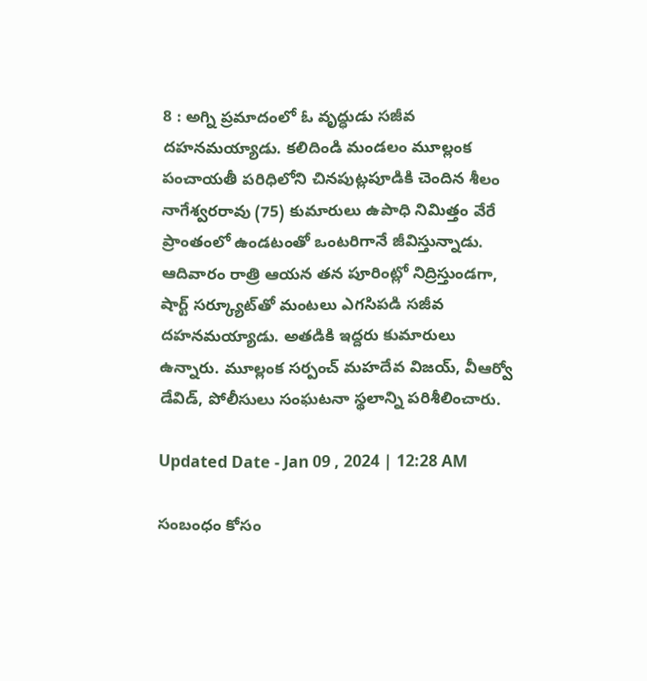8 : అగ్ని ప్రమాదంలో ఓ వృద్ధుడు సజీవ దహనమయ్యాడు. కలిదిండి మండలం మూల్లంక పంచాయతీ పరిధిలోని చినపుట్లపూడికి చెందిన శీలం నాగేశ్వరరావు (75) కుమారులు ఉపాధి నిమిత్తం వేరే ప్రాంతంలో ఉండటంతో ఒంటరిగానే జీవిస్తున్నాడు. ఆదివారం రాత్రి ఆయన తన పూరింట్లో నిద్రిస్తుండగా, షార్ట్‌ సర్క్యూట్‌తో మంటలు ఎగసిపడి సజీవ దహనమయ్యాడు. అతడికి ఇద్దరు కుమారులు ఉన్నారు. మూల్లంక సర్పంచ్‌ మహదేవ విజయ్‌, వీఆర్వో డేవిడ్‌, పోలీసులు సంఘటనా స్థలాన్ని పరిశీలించారు.

Updated Date - Jan 09 , 2024 | 12:28 AM

సంబంధం కోసం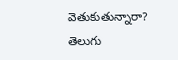వెతుకుతున్నారా? తెలుగు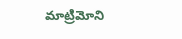మాట్రిమోని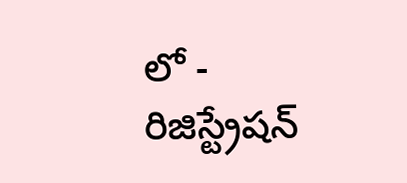లో - రిజిస్ట్రేషన్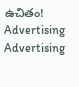ఉచితం!
Advertising
Advertising